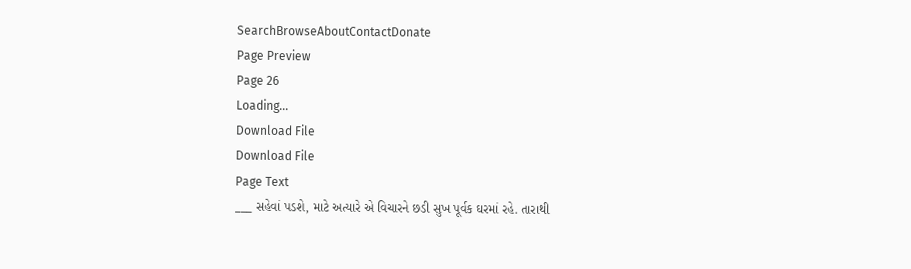SearchBrowseAboutContactDonate
Page Preview
Page 26
Loading...
Download File
Download File
Page Text
___ સહેવાં પડશે, માટે અત્યારે એ વિચારને છડી સુખ પૂર્વક ઘરમાં રહે. તારાથી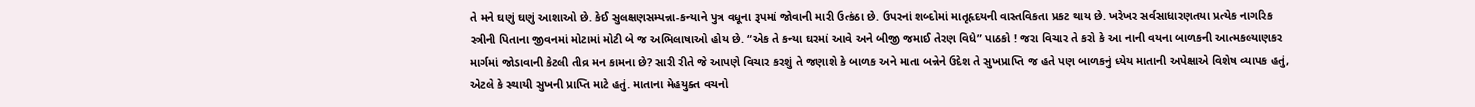તે મને ઘણું ઘણું આશાઓ છે. કેઈ સુલક્ષણસમ્પન્ના-કન્યાને પુત્ર વધૂના રૂપમાં જોવાની મારી ઉત્કંઠા છે. ઉપરનાં શબ્દોમાં માતૃહૃદયની વાસ્તવિકતા પ્રકટ થાય છે. ખરેખર સર્વસાધારણતયા પ્રત્યેક નાગરિક સ્ત્રીની પિતાના જીવનમાં મોટામાં મોટી બે જ અભિલાષાઓ હોય છે. “એક તે કન્યા ઘરમાં આવે અને બીજી જમાઈ તેરણ વિધે” પાઠકો ! જરા વિચાર તે કરો કે આ નાની વયના બાળકની આત્મકલ્યાણકર માર્ગમાં જોડાવાની કેટલી તીવ્ર મન કામના છે? સારી રીતે જે આપણે વિચાર કરશું તે જણાશે કે બાળક અને માતા બન્નેને ઉદેશ તે સુખપ્રાપ્તિ જ હતે પણ બાળકનું ધ્યેય માતાની અપેક્ષાએ વિશેષ વ્યાપક હતું, એટલે કે સ્થાયી સુખની પ્રાપ્તિ માટે હતું. માતાના મેહયુક્ત વચનો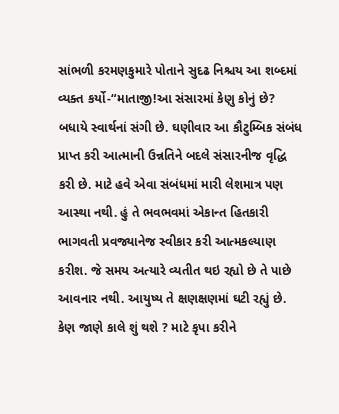સાંભળી કરમણકુમારે પોતાને સુદઢ નિશ્ચય આ શબ્દમાં વ્યક્ત કર્યો-“માતાજી!આ સંસારમાં કેણુ કોનું છે? બધાયે સ્વાર્થનાં સંગી છે. ઘણીવાર આ કૌટુમ્બિક સંબંધ પ્રાપ્ત કરી આત્માની ઉન્નતિને બદલે સંસારનીજ વૃદ્ધિ કરી છે. માટે હવે એવા સંબંધમાં મારી લેશમાત્ર પણ આસ્થા નથી. હું તે ભવભવમાં એકાન્ત હિતકારી ભાગવતી પ્રવજ્યાનેજ સ્વીકાર કરી આત્મકલ્યાણ કરીશ. જે સમય અત્યારે વ્યતીત થઇ રહ્યો છે તે પાછે આવનાર નથી. આયુષ્ય તે ક્ષણક્ષણમાં ઘટી રહ્યું છે. કેણ જાણે કાલે શું થશે ? માટે કૃપા કરીને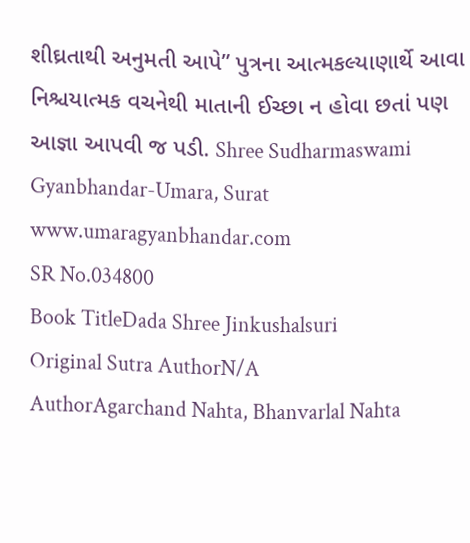શીઘ્રતાથી અનુમતી આપે” પુત્રના આત્મકલ્યાણાર્થે આવા નિશ્ચયાત્મક વચનેથી માતાની ઈચ્છા ન હોવા છતાં પણ આજ્ઞા આપવી જ પડી. Shree Sudharmaswami Gyanbhandar-Umara, Surat www.umaragyanbhandar.com
SR No.034800
Book TitleDada Shree Jinkushalsuri
Original Sutra AuthorN/A
AuthorAgarchand Nahta, Bhanvarlal Nahta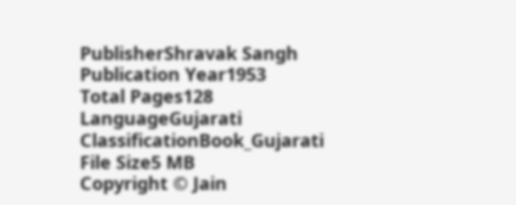PublisherShravak Sangh
Publication Year1953
Total Pages128
LanguageGujarati
ClassificationBook_Gujarati
File Size5 MB
Copyright © Jain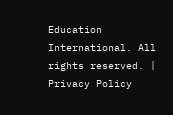Education International. All rights reserved. | Privacy Policy